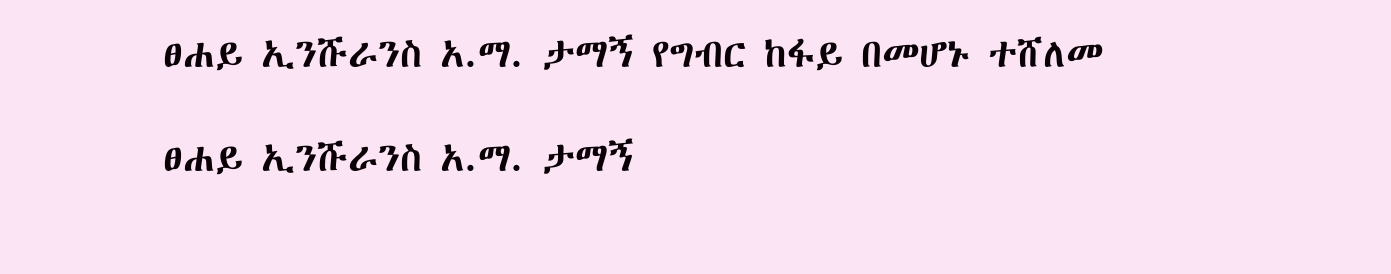ፀሐይ ኢንሹራንስ አ.ማ. ታማኝ የግብር ከፋይ በመሆኑ ተሸለመ

ፀሐይ ኢንሹራንስ አ.ማ. ታማኝ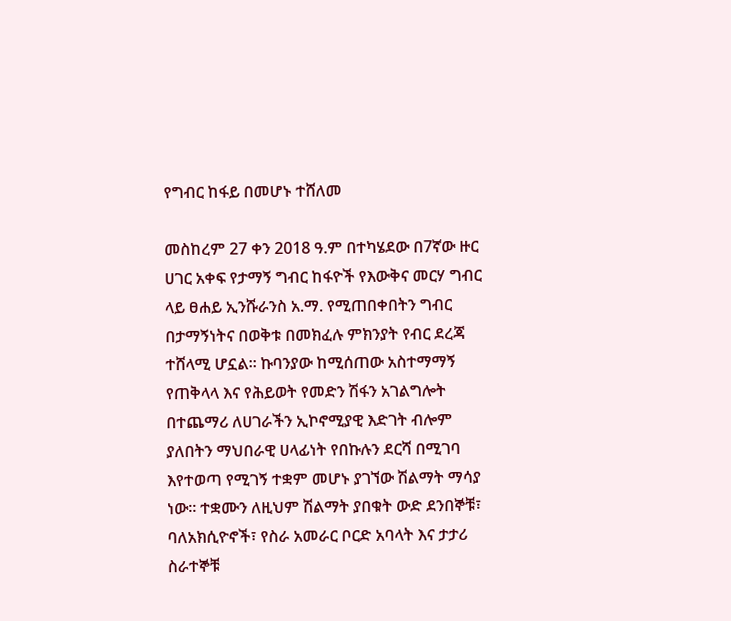የግብር ከፋይ በመሆኑ ተሸለመ

መስከረም 27 ቀን 2018 ዓ.ም በተካሄደው በ7ኛው ዙር ሀገር አቀፍ የታማኝ ግብር ከፋዮች የእውቅና መርሃ ግብር ላይ ፀሐይ ኢንሹራንስ አ.ማ. የሚጠበቀበትን ግብር በታማኝነትና በወቅቱ በመክፈሉ ምክንያት የብር ደረጃ ተሸላሚ ሆኗል። ኩባንያው ከሚሰጠው አስተማማኝ የጠቅላላ እና የሕይወት የመድን ሽፋን አገልግሎት በተጨማሪ ለሀገራችን ኢኮኖሚያዊ እድገት ብሎም ያለበትን ማህበራዊ ሀላፊነት የበኩሉን ደርሻ በሚገባ እየተወጣ የሚገኝ ተቋም መሆኑ ያገኘው ሽልማት ማሳያ ነው፡፡ ተቋሙን ለዚህም ሽልማት ያበቁት ውድ ደንበኞቹ፣ ባለአክሲዮኖች፣ የስራ አመራር ቦርድ አባላት እና ታታሪ ስራተኞቹ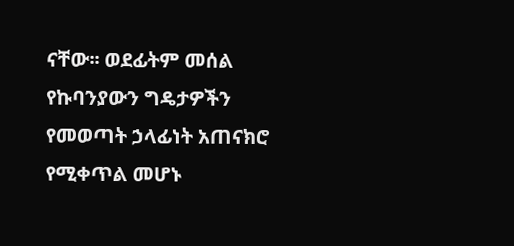ናቸው፡፡ ወደፊትም መሰል የኩባንያውን ግዴታዎችን የመወጣት ኃላፊነት አጠናክሮ የሚቀጥል መሆኑ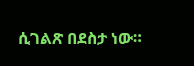ሲገልጽ በደስታ ነው።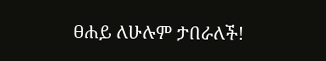ፀሐይ ለሁሉም ታበራለች!